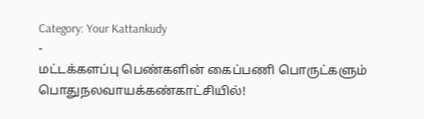Category: Your Kattankudy
-
மட்டக்களப்பு பெண்களின் கைப்பணி பொருட்களும் பொதுநலவாயக்கண்காட்சியில்!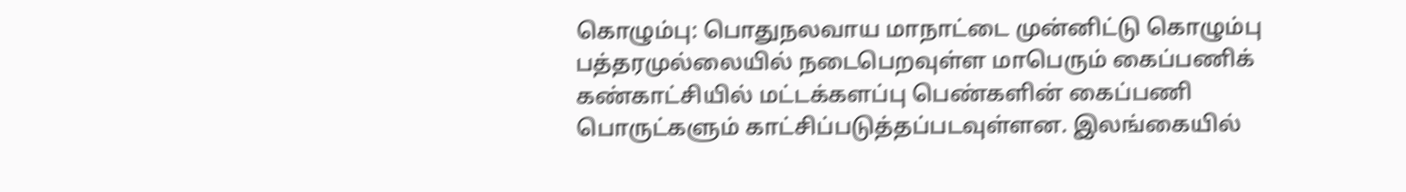கொழும்பு: பொதுநலவாய மாநாட்டை முன்னிட்டு கொழும்பு பத்தரமுல்லையில் நடைபெறவுள்ள மாபெரும் கைப்பணிக் கண்காட்சியில் மட்டக்களப்பு பெண்களின் கைப்பணி பொருட்களும் காட்சிப்படுத்தப்படவுள்ளன. இலங்கையில்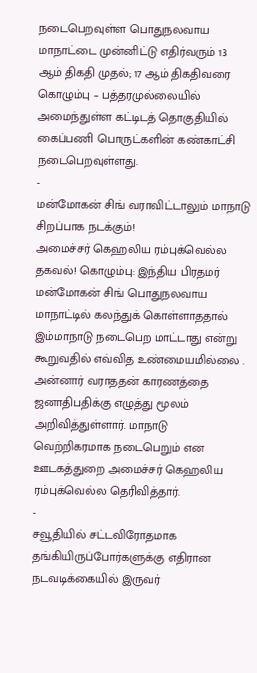நடைபெறவுள்ள பொதுநலவாய மாநாட்டை முன்னிட்டு எதிர்வரும் 13 ஆம் திகதி முதல்; 17 ஆம் திகதிவரை கொழும்பு – பத்தரமுல்லையில் அமைந்துள்ள கட்டிடத் தொகுதியில் கைப்பணி பொருட்களின் கண்காட்சி நடைபெறவுள்ளது.
-
மன்மோகன் சிங் வராவிட்டாலும் மாநாடு சிறப்பாக நடக்கும்!
அமைச்சர் கெஹலிய ரம்புக்வெல்ல தகவல்! கொழும்பு: இந்திய பிரதமர் மன்மோகன் சிங் பொதுநலவாய மாநாட்டில் கலந்துக் கொள்ளாததால் இம்மாநாடு நடைபெற மாட்டாது என்று கூறுவதில் எவ்வித உண்மையமில்லை . அன்னார் வராததன் காரணத்தை ஜனாதிபதிக்கு எழுத்து மூலம் அறிவித்துள்ளார். மாநாடு வெற்றிகரமாக நடைபெறும் என ஊடகத்துறை அமைச்சர் கெஹலிய ரம்புக்வெல்ல தெரிவித்தார்.
-
சவூதியில் சட்டவிரோதமாக தங்கியிருப்போர்களுக்கு எதிரான நடவடிக்கையில் இருவர்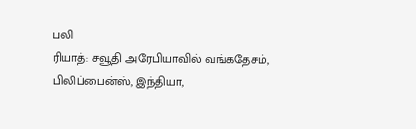பலி
ரியாத்: சவூதி அரேபியாவில் வங்கதேசம், பிலிப்பைன்ஸ், இந்தியா,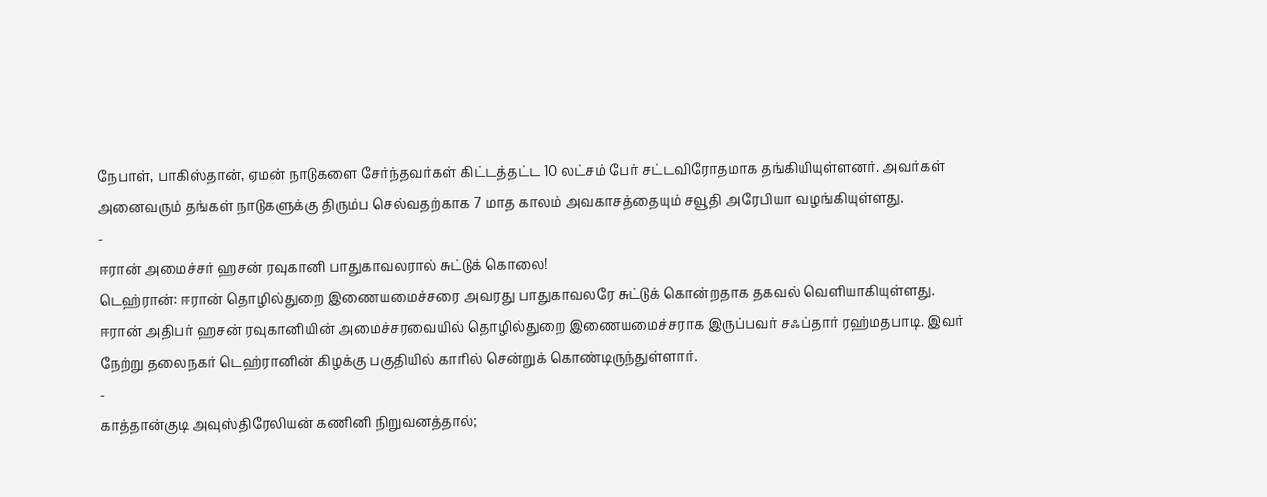நேபாள், பாகிஸ்தான், ஏமன் நாடுகளை சேர்ந்தவர்கள் கிட்டத்தட்ட 10 லட்சம் பேர் சட்டவிரோதமாக தங்கியியுள்ளனர். அவர்கள் அனைவரும் தங்கள் நாடுகளுக்கு திரும்ப செல்வதற்காக 7 மாத காலம் அவகாசத்தையும் சவூதி அரேபியா வழங்கியுள்ளது.
-
ஈரான் அமைச்சர் ஹசன் ரவுகானி பாதுகாவலரால் சுட்டுக் கொலை!
டெஹ்ரான்: ஈரான் தொழில்துறை இணையமைச்சரை அவரது பாதுகாவலரே சுட்டுக் கொன்றதாக தகவல் வெளியாகியுள்ளது. ஈரான் அதிபர் ஹசன் ரவுகானியின் அமைச்சரவையில் தொழில்துறை இணையமைச்சராக இருப்பவர் சஃப்தார் ரஹ்மதபாடி. இவர் நேற்று தலைநகர் டெஹ்ரானின் கிழக்கு பகுதியில் காரில் சென்றுக் கொண்டிருந்துள்ளார்.
-
காத்தான்குடி அவுஸ்திரேலியன் கணினி நிறுவனத்தால்;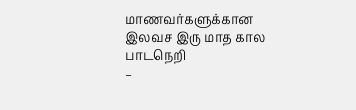மாணவர்களுக்கான இலவச இரு மாத கால பாடநெறி
–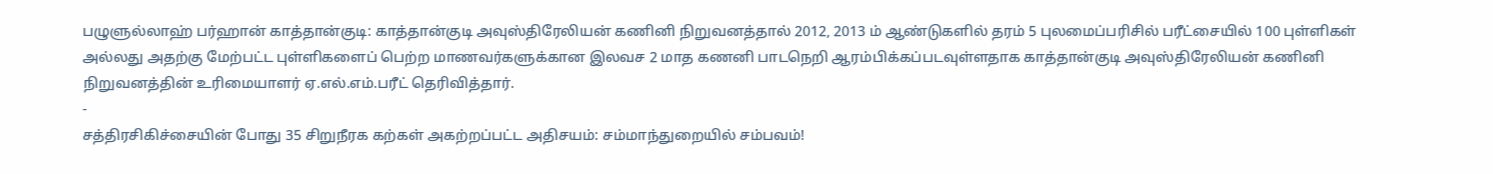பழுளுல்லாஹ் பர்ஹான் காத்தான்குடி: காத்தான்குடி அவுஸ்திரேலியன் கணினி நிறுவனத்தால் 2012, 2013 ம் ஆண்டுகளில் தரம் 5 புலமைப்பரிசில் பரீட்சையில் 100 புள்ளிகள் அல்லது அதற்கு மேற்பட்ட புள்ளிகளைப் பெற்ற மாணவர்களுக்கான இலவச 2 மாத கணனி பாடநெறி ஆரம்பிக்கப்படவுள்ளதாக காத்தான்குடி அவுஸ்திரேலியன் கணினி நிறுவனத்தின் உரிமையாளர் ஏ.எல்.எம்.பரீட் தெரிவித்தார்.
-
சத்திரசிகிச்சையின் போது 35 சிறுநீரக கற்கள் அகற்றப்பட்ட அதிசயம்: சம்மாந்துறையில் சம்பவம்!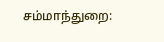சம்மாந்துறை: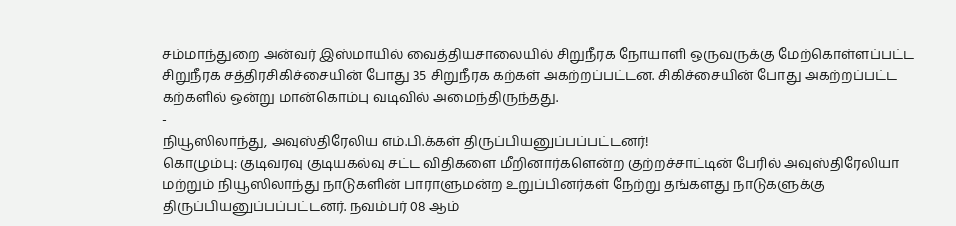சம்மாந்துறை அன்வர் இஸ்மாயில் வைத்தியசாலையில் சிறுநீரக நோயாளி ஒருவருக்கு மேற்கொள்ளப்பட்ட சிறுநீரக சத்திரசிகிச்சையின் போது 35 சிறுநீரக கற்கள் அகற்றப்பட்டன. சிகிச்சையின் போது அகற்றப்பட்ட கற்களில் ஒன்று மான்கொம்பு வடிவில் அமைந்திருந்தது.
-
நியூஸிலாந்து, அவுஸ்திரேலிய எம்.பி.க்கள் திருப்பியனுப்பப்பட்டனர்!
கொழும்பு: குடிவரவு குடியகல்வு சட்ட விதிகளை மீறினார்களென்ற குற்றச்சாட்டின் பேரில் அவுஸ்திரேலியா மற்றும் நியூஸிலாந்து நாடுகளின் பாராளுமன்ற உறுப்பினர்கள் நேற்று தங்களது நாடுகளுக்கு திருப்பியனுப்பப்பட்டனர். நவம்பர் 08 ஆம்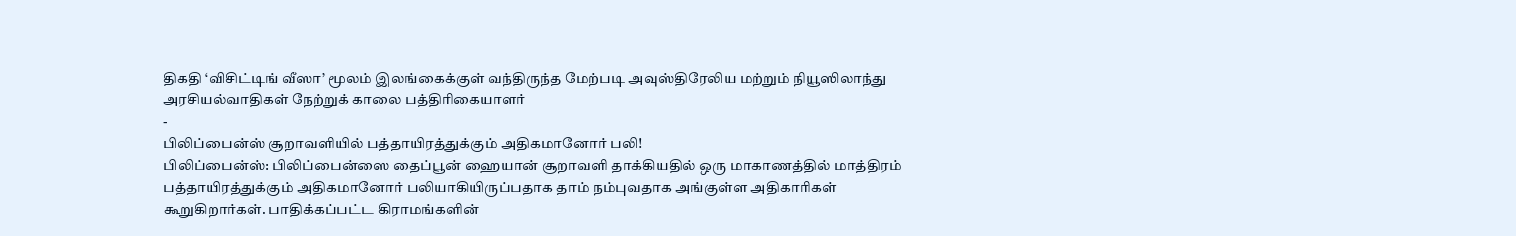திகதி ‘விசிட்டிங் வீஸா’ மூலம் இலங்கைக்குள் வந்திருந்த மேற்படி அவுஸ்திரேலிய மற்றும் நியூஸிலாந்து அரசியல்வாதிகள் நேற்றுக் காலை பத்திரிகையாளர்
-
பிலிப்பைன்ஸ் சூறாவளியில் பத்தாயிரத்துக்கும் அதிகமானோர் பலி!
பிலிப்பைன்ஸ்: பிலிப்பைன்ஸை தைப்பூன் ஹையான் சூறாவளி தாக்கியதில் ஒரு மாகாணத்தில் மாத்திரம் பத்தாயிரத்துக்கும் அதிகமானோர் பலியாகியிருப்பதாக தாம் நம்புவதாக அங்குள்ள அதிகாரிகள் கூறுகிறார்கள். பாதிக்கப்பட்ட கிராமங்களின்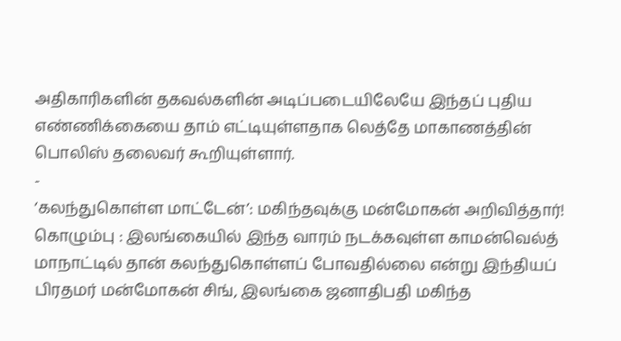அதிகாரிகளின் தகவல்களின் அடிப்படையிலேயே இந்தப் புதிய எண்ணிக்கையை தாம் எட்டியுள்ளதாக லெத்தே மாகாணத்தின் பொலிஸ் தலைவர் கூறியுள்ளார்.
-
‘கலந்துகொள்ள மாட்டேன்’: மகிந்தவுக்கு மன்மோகன் அறிவித்தார்!
கொழும்பு : இலங்கையில் இந்த வாரம் நடக்கவுள்ள காமன்வெல்த் மாநாட்டில் தான் கலந்துகொள்ளப் போவதில்லை என்று இந்தியப் பிரதமர் மன்மோகன் சிங், இலங்கை ஜனாதிபதி மகிந்த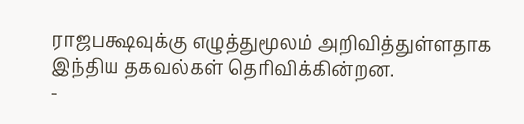ராஜபக்ஷவுக்கு எழுத்துமூலம் அறிவித்துள்ளதாக இந்திய தகவல்கள் தெரிவிக்கின்றன.
-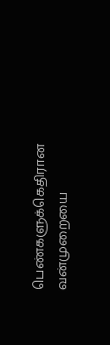பெண்களுக்கெதிரான வன்முறையை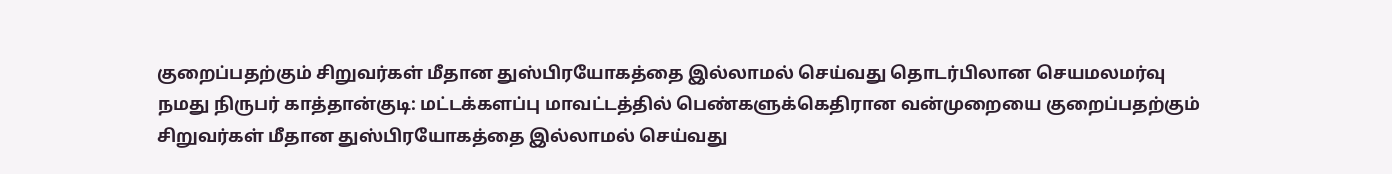குறைப்பதற்கும் சிறுவர்கள் மீதான துஸ்பிரயோகத்தை இல்லாமல் செய்வது தொடர்பிலான செயமலமர்வு
நமது நிருபர் காத்தான்குடி: மட்டக்களப்பு மாவட்டத்தில் பெண்களுக்கெதிரான வன்முறையை குறைப்பதற்கும் சிறுவர்கள் மீதான துஸ்பிரயோகத்தை இல்லாமல் செய்வது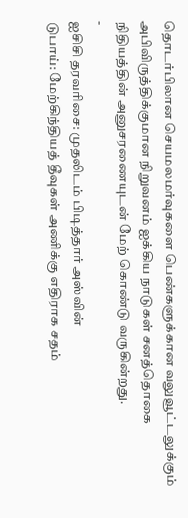தொடர்பிலான செயமலமர்வுகளை பெண்களுக்கான வலுவூட்டலுக்கும் அபிவிருத்திக்குமான நிறுவனம் ஐக்கிய நாடுகள் சனத்தொகை நிதியத்தின் அனுசரணையுடன் மேற் கொண்டு வருகின்றது.
-
ஐசிசி தரவரிசை: முதலிடம் பிடித்தார் அஸ்வின்
டுபாய்: மேற்கிந்தியத் தீவுகள் அணிக்கு எதிராக சதம்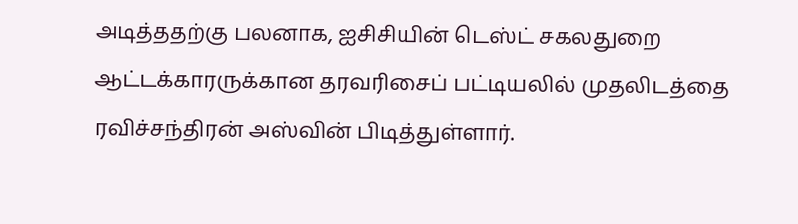அடித்ததற்கு பலனாக, ஐசிசியின் டெஸ்ட் சகலதுறை ஆட்டக்காரருக்கான தரவரிசைப் பட்டியலில் முதலிடத்தை ரவிச்சந்திரன் அஸ்வின் பிடித்துள்ளார்.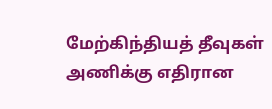மேற்கிந்தியத் தீவுகள் அணிக்கு எதிரான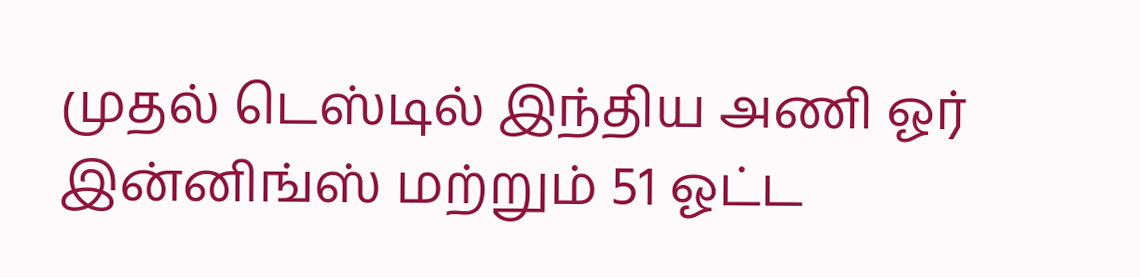முதல் டெஸ்டில் இந்திய அணி ஓர் இன்னிங்ஸ் மற்றும் 51 ஓட்ட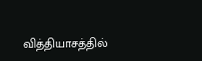வித்தியாசத்தில்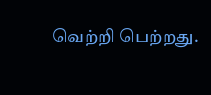வெற்றி பெற்றது.